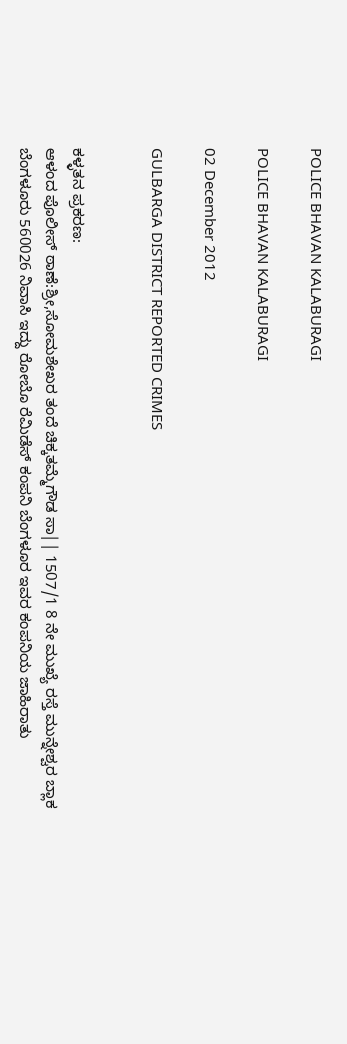POLICE BHAVAN KALABURAGI

POLICE BHAVAN KALABURAGI

02 December 2012

GULBARGA DISTRICT REPORTED CRIMES


ಕಳ್ಳತನ ಪ್ರಕರಣ:
ಆಳಂದ ಪೊಲೀಸ್ ಠಾಣೆ:ಶ್ರೀ,ಸೋಮಶೇಖರ ತಂದೆ ಚಿಕ್ಕತಮ್ಮೆಗೌಡ ಸಾ|| 1507/1 8 ನೇ ಮುಖ್ಯೆ ರಸ್ತೆ ಮುನ್ನೇಶ್ವರ ಬ್ಲಾಕ ಬೆಂಗಳೂರು 560026 ನಿವಾಸಿ ಇದ್ದು ರೋಬೊ ರೆಮಿಡೆಸ್ ಕಂಪನಿ ಬೆಂಗಳೂರ ಇವರ ಕಂಪನಿಯ ಜಾಹಿರಾತು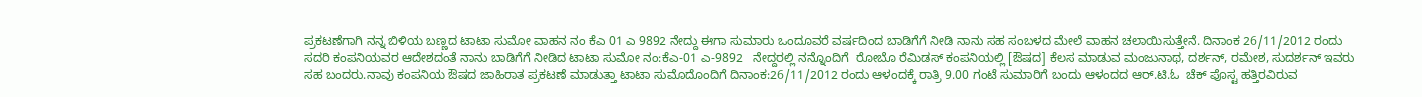ಪ್ರಕಟಣೆಗಾಗಿ ನನ್ನ ಬಿಳಿಯ ಬಣ್ಣದ ಟಾಟಾ ಸುಮೋ ವಾಹನ ನಂ ಕೆಎ 01 ಎ 9892 ನೇದ್ದು ಈಗಾ ಸುಮಾರು ಒಂದೂವರೆ ವರ್ಷದಿಂದ ಬಾಡಿಗೆಗೆ ನೀಡಿ ನಾನು ಸಹ ಸಂಬಳದ ಮೇಲೆ ವಾಹನ ಚಲಾಯಿಸುತ್ತೇನೆ. ದಿನಾಂಕ 26/11/2012 ರಂದು ಸದರಿ ಕಂಪನಿಯವರ ಆದೇಶದಂತೆ ನಾನು ಬಾಡಿಗೆಗೆ ನೀಡಿದ ಟಾಟಾ ಸುಮೋ ನಂ:ಕೆಎ-01 ಎ-9892   ನೇದ್ದರಲ್ಲಿ ನನ್ನೊಂದಿಗೆ  ರೋಬೊ ರೆಮಿಡಸ್ ಕಂಪನಿಯಲ್ಲಿ [ಔಷದ] ಕೆಲಸ ಮಾಡುವ ಮಂಜುನಾಥ, ದರ್ಶನ್, ರಮೇಶ, ಸುದರ್ಶನ್ ಇವರು ಸಹ ಬಂದರು.ನಾವು ಕಂಪನಿಯ ಔಷದ ಜಾಹಿರಾತ ಪ್ರಕಟಣೆ ಮಾಡುತ್ತಾ ಟಾಟಾ ಸುಮೊದೊಂದಿಗೆ ದಿನಾಂಕ:26/11/2012 ರಂದು ಆಳಂದಕ್ಕೆ ರಾತ್ರಿ 9.00 ಗಂಟೆ ಸುಮಾರಿಗೆ ಬಂದು ಆಳಂದದ ಆರ್.ಟಿ.ಓ  ಚೆಕ್ ಪೊಸ್ಟ ಹತ್ತಿರವಿರುವ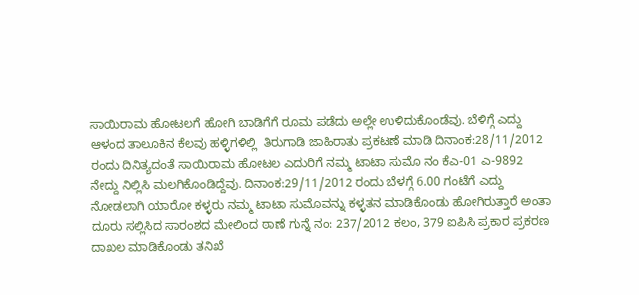ಸಾಯಿರಾಮ ಹೋಟಲಗೆ ಹೋಗಿ ಬಾಡಿಗೆಗೆ ರೂಮ ಪಡೆದು ಅಲ್ಲೇ ಉಳಿದುಕೊಂಡೆವು. ಬೆಳಿಗ್ಗೆ ಎದ್ದು ಆಳಂದ ತಾಲೂಕಿನ ಕೆಲವು ಹಳ್ಳಿಗಳಿಲ್ಲಿ  ತಿರುಗಾಡಿ ಜಾಹಿರಾತು ಪ್ರಕಟಣೆ ಮಾಡಿ ದಿನಾಂಕ:28/11/2012 ರಂದು ದಿನಿತ್ಯದಂತೆ ಸಾಯಿರಾಮ ಹೋಟಲ ಎದುರಿಗೆ ನಮ್ಮ ಟಾಟಾ ಸುಮೊ ನಂ ಕೆಎ-01 ಎ-9892   ನೇದ್ದು ನಿಲ್ಲಿಸಿ ಮಲಗಿಕೊಂಡಿದ್ದೆವು. ದಿನಾಂಕ:29/11/2012 ರಂದು ಬೆಳಗ್ಗೆ 6.00 ಗಂಟೆಗೆ ಎದ್ದು ನೋಡಲಾಗಿ ಯಾರೋ ಕಳ್ಳರು ನಮ್ಮ ಟಾಟಾ ಸುಮೊವನ್ನು ಕಳ್ಳತನ ಮಾಡಿಕೊಂಡು ಹೋಗಿರುತ್ತಾರೆ ಅಂತಾ ದೂರು ಸಲ್ಲಿಸಿದ ಸಾರಂಶದ ಮೇಲಿಂದ ಠಾಣೆ ಗುನ್ನೆ ನಂ: 237/2012 ಕಲಂ, 379 ಐಪಿಸಿ ಪ್ರಕಾರ ಪ್ರಕರಣ ದಾಖಲ ಮಾಡಿಕೊಂಡು ತನಿಖೆ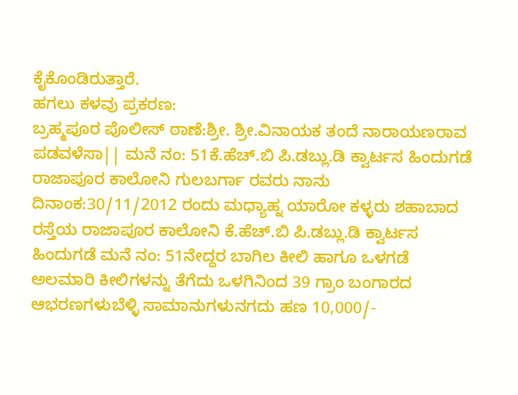ಕೈಕೊಂಡಿರುತ್ತಾರೆ.
ಹಗಲು ಕಳವು ಪ್ರಕರಣ:
ಬ್ರಹ್ಮಪೂರ ಪೊಲೀಸ್ ಠಾಣೆ:ಶ್ರೀ. ಶ್ರೀ.ವಿನಾಯಕ ತಂದೆ ನಾರಾಯಣರಾವ ಪಡವಳೆಸಾ|| ಮನೆ ನಂ: 51ಕೆ.ಹೆಚ್.ಬಿ ಪಿ.ಡಬ್ಲು.ಡಿ ಕ್ವಾರ್ಟಸ ಹಿಂದುಗಡೆ ರಾಜಾಪೂರ ಕಾಲೋನಿ ಗುಲಬರ್ಗಾ ರವರು ನಾನು ದಿನಾಂಕ:30/11/2012 ರಂದು ಮಧ್ಯಾಹ್ನ ಯಾರೋ ಕಳ್ಳರು ಶಹಾಬಾದ ರಸ್ತೆಯ ರಾಜಾಪೂರ ಕಾಲೋನಿ ಕೆ.ಹೆಚ್.ಬಿ ಪಿ.ಡಬ್ಲು.ಡಿ ಕ್ವಾರ್ಟಸ ಹಿಂದುಗಡೆ ಮನೆ ನಂ: 51ನೇದ್ದರ ಬಾಗಿಲ ಕೀಲಿ ಹಾಗೂ ಒಳಗಡೆ ಅಲಮಾರಿ ಕೀಲಿಗಳನ್ನು ತೆಗೆದು ಒಳಗಿನಿಂದ 39 ಗ್ರಾಂ ಬಂಗಾರದ ಆಭರಣಗಳುಬೆಳ್ಳಿ ಸಾಮಾನುಗಳುನಗದು ಹಣ 10,000/-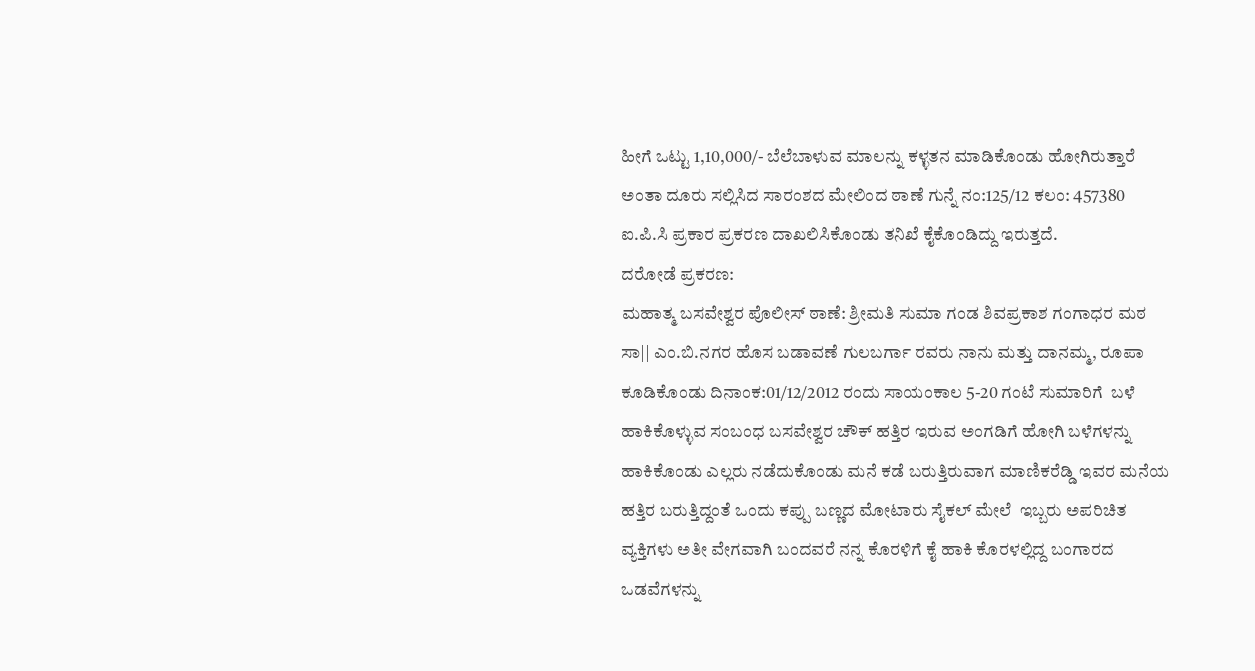ಹೀಗೆ ಒಟ್ಟು 1,10,000/- ಬೆಲೆಬಾಳುವ ಮಾಲನ್ನು ಕಳ್ಳತನ ಮಾಡಿಕೊಂಡು ಹೋಗಿರುತ್ತಾರೆ ಅಂತಾ ದೂರು ಸಲ್ಲಿಸಿದ ಸಾರಂಶದ ಮೇಲಿಂದ ಠಾಣೆ ಗುನ್ನೆ ನಂ:125/12 ಕಲಂ: 457380 ಐ.ಪಿ.ಸಿ ಪ್ರಕಾರ ಪ್ರಕರಣ ದಾಖಲಿಸಿಕೊಂಡು ತನಿಖೆ ಕೈಕೊಂಡಿದ್ದು ಇರುತ್ತದೆ.
ದರೋಡೆ ಪ್ರಕರಣ:
ಮಹಾತ್ಮ ಬಸವೇಶ್ವರ ಪೊಲೀಸ್ ಠಾಣೆ: ಶ್ರೀಮತಿ ಸುಮಾ ಗಂಡ ಶಿವಪ್ರಕಾಶ ಗಂಗಾಧರ ಮಠ ಸಾ|| ಎಂ.ಬಿ.ನಗರ ಹೊಸ ಬಡಾವಣೆ ಗುಲಬರ್ಗಾ ರವರು ನಾನು ಮತ್ತು ದಾನಮ್ಮ, ರೂಪಾ ಕೂಡಿಕೊಂಡು ದಿನಾಂಕ:01/12/2012 ರಂದು ಸಾಯಂಕಾಲ 5-20 ಗಂಟೆ ಸುಮಾರಿಗೆ  ಬಳೆ ಹಾಕಿಕೊಳ್ಳುವ ಸಂಬಂಧ ಬಸವೇಶ್ವರ ಚೌಕ್ ಹತ್ತಿರ ಇರುವ ಅಂಗಡಿಗೆ ಹೋಗಿ ಬಳೆಗಳನ್ನು ಹಾಕಿಕೊಂಡು ಎಲ್ಲರು ನಡೆದುಕೊಂಡು ಮನೆ ಕಡೆ ಬರುತ್ತಿರುವಾಗ ಮಾಣಿಕರೆಡ್ಡಿ ಇವರ ಮನೆಯ ಹತ್ತಿರ ಬರುತ್ತಿದ್ದಂತೆ ಒಂದು ಕಪ್ಪು ಬಣ್ಣದ ಮೋಟಾರು ಸೈಕಲ್ ಮೇಲೆ  ಇಬ್ಬರು ಅಪರಿಚಿತ ವ್ಯಕ್ತಿಗಳು ಅತೀ ವೇಗವಾಗಿ ಬಂದವರೆ ನನ್ನ ಕೊರಳಿಗೆ ಕೈ ಹಾಕಿ ಕೊರಳಲ್ಲಿದ್ದ ಬಂಗಾರದ ಒಡವೆಗಳನ್ನು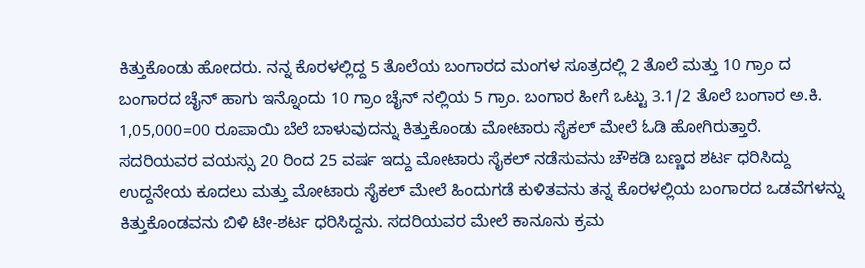ಕಿತ್ತುಕೊಂಡು ಹೋದರು. ನನ್ನ ಕೊರಳಲ್ಲಿದ್ದ 5 ತೊಲೆಯ ಬಂಗಾರದ ಮಂಗಳ ಸೂತ್ರದಲ್ಲಿ 2 ತೊಲೆ ಮತ್ತು 10 ಗ್ರಾಂ ದ ಬಂಗಾರದ ಚೈನ್ ಹಾಗು ಇನ್ನೊಂದು 10 ಗ್ರಾಂ ಚೈನ್ ನಲ್ಲಿಯ 5 ಗ್ರಾಂ. ಬಂಗಾರ ಹೀಗೆ ಒಟ್ಟು 3.1/2 ತೊಲೆ ಬಂಗಾರ ಅ.ಕಿ. 1,05,000=00 ರೂಪಾಯಿ ಬೆಲೆ ಬಾಳುವುದನ್ನು ಕಿತ್ತುಕೊಂಡು ಮೋಟಾರು ಸೈಕಲ್ ಮೇಲೆ ಓಡಿ ಹೋಗಿರುತ್ತಾರೆ. ಸದರಿಯವರ ವಯಸ್ಸು 20 ರಿಂದ 25 ವರ್ಷ ಇದ್ದು ಮೋಟಾರು ಸೈಕಲ್ ನಡೆಸುವನು ಚೌಕಡಿ ಬಣ್ಣದ ಶರ್ಟ ಧರಿಸಿದ್ದು ಉದ್ದನೇಯ ಕೂದಲು ಮತ್ತು ಮೋಟಾರು ಸೈಕಲ್ ಮೇಲೆ ಹಿಂದುಗಡೆ ಕುಳಿತವನು ತನ್ನ ಕೊರಳಲ್ಲಿಯ ಬಂಗಾರದ ಒಡವೆಗಳನ್ನು ಕಿತ್ತುಕೊಂಡವನು ಬಿಳಿ ಟೀ-ಶರ್ಟ ಧರಿಸಿದ್ದನು. ಸದರಿಯವರ ಮೇಲೆ ಕಾನೂನು ಕ್ರಮ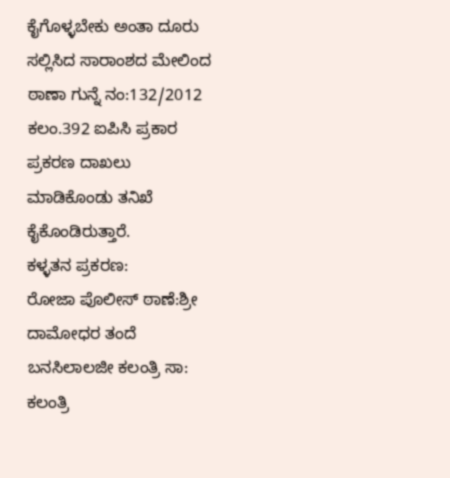ಕೈಗೊಳ್ಳಬೇಕು ಅಂತಾ ದೂರು ಸಲ್ಲಿಸಿದ ಸಾರಾಂಶದ ಮೇಲಿಂದ ಠಾಣಾ ಗುನ್ನೆ ನಂ:132/2012 ಕಲಂ.392 ಐಪಿಸಿ ಪ್ರಕಾರ ಪ್ರಕರಣ ದಾಖಲು ಮಾಡಿಕೊಂಡು ತನಿಖೆ ಕೈಕೊಂಡಿರುತ್ತಾರೆ.
ಕಳ್ಳತನ ಪ್ರಕರಣ:
ರೋಜಾ ಪೊಲೀಸ್ ಠಾಣೆ:ಶ್ರೀ ದಾಮೋಧರ ತಂದೆ ಬನಸಿಲಾಲಜೀ ಕಲಂತ್ರಿ ಸಾ: ಕಲಂತ್ರಿ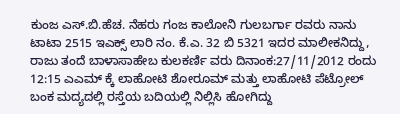ಕುಂಜ ಎಸ್.ಬಿ.ಹೆಚ. ನೆಹರು ಗಂಜ ಕಾಲೋನಿ ಗುಲಬರ್ಗಾ ರವರು ನಾನು ಟಾಟಾ 2515 ಇಎಕ್ಸ್ ಲಾರಿ ನಂ. ಕೆ.ಎ. 32 ಬಿ 5321 ಇದರ ಮಾಲೀಕನಿದ್ದು, ರಾಜು ತಂದೆ ಬಾಳಾಸಾಹೇಬ ಕುಲಕರ್ಣಿ ವರು ದಿನಾಂಕ:27/11/2012 ರಂದು 12:15 ಎಎಮ್ ಕ್ಕೆ ಲಾಹೋಟಿ ಶೋರೂಮ್ ಮತ್ತು ಲಾಹೋಟಿ ಪೆಟ್ರೋಲ್ ಬಂಕ ಮದ್ಯದಲ್ಲಿ ರಸ್ತೆಯ ಬದಿಯಲ್ಲಿ ನಿಲ್ಲಿಸಿ ಹೋಗಿದ್ದು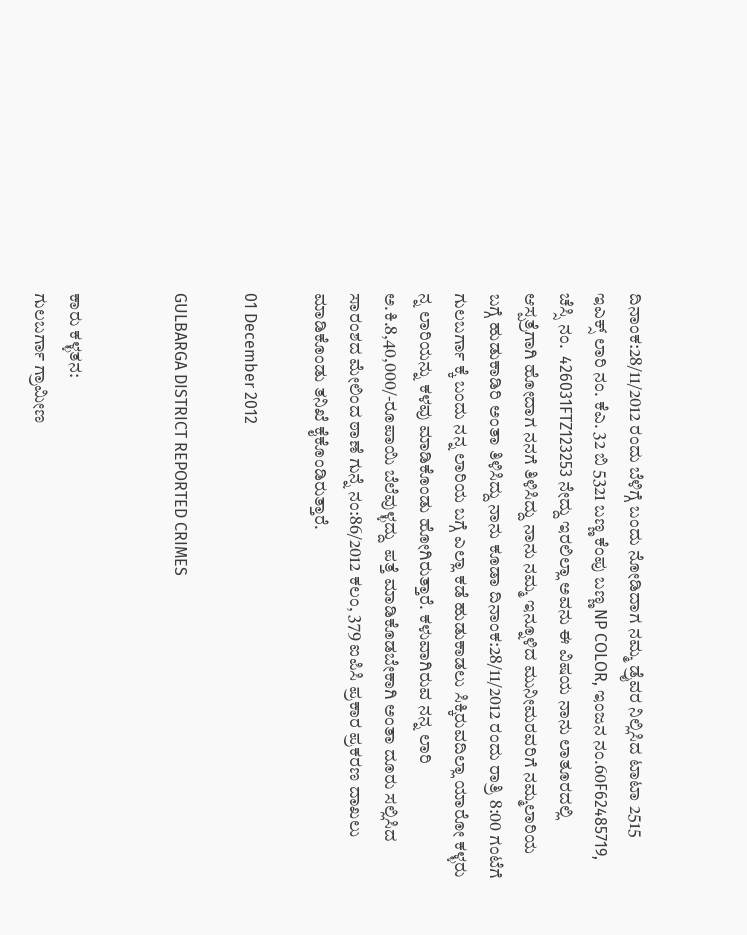ದಿನಾಂಕ:28/11/2012 ರಂದು ಬೆಳಿಗ್ಗೆ ಬಂದು ನೋಡಿದಾಗ ನಮ್ಮ ಡ್ರೈವರ ನಿಲ್ಲಿಸಿದ ಟಾಟಾ 2515 ಇಎಕ್ಸ್ ಲಾರಿ ನಂ. ಕೆಎ. 32 ಬಿ 5321 ಬಣ್ಣ ಕೆಂಪು ಬಣ್ಣ NP COLOR, ಇಂಜನ ನಂ.60F62485719, ಚೆಸ್ಸಿ ನಂ.  426031FTZ123253 ನೇದ್ದು ಇರಲಿಲ್ಲಾ ಅವನು ಈ ವಿಷಯ ನಾನು ಲಾತೂರದಲ್ಲಿ ಆಸ್ಪತ್ರೆಗಾಗಿ ಹೋದಾಗ ನನಗೆ ತಿಳಿಸಿದ್ದು ನಾನು ನಮ್ಮ ಇನ್ನೂಳಿದ ಮುನೀಮರವರಿಗೆ ನಮ್ಮಲಾರಿಯ ಬಗ್ಗೆ ಹುಡುಕಾಡಿರಿ ಅಂತಾ ತಿಳಿಸಿದ್ದು ನಾನು ಕೂಡಾ ದಿನಾಂಕ:28/11/2012 ರಂದು ರಾತ್ರಿ 8:00 ಗಂಟೆಗೆ ಗುಲಬರ್ಗಾ ಕ್ಕೆ ಬಂದು ನನ್ನ ಲಾರಿಯ ಬಗ್ಗೆ ಎಲ್ಲಾ ಕಡೆ ಹುಡುಕಾಡಲು ಸಿಕ್ಕಿರುವದಿಲ್ಲಾ ಯಾರೋ ಕಳ್ಳರು ನ್ನ ಲಾರಿಯನ್ನು ಕಳವು ಮಾಡಿಕೊಂಡು ಹೋಗಿರುತ್ತಾರೆ. ಕಳುವಾಗಿರುವ ನನ್ನ ಲಾರಿ ಅ.ಕಿ.8,40,000/-ರೂಪಾಯಿ ಬೆಲೆವುಳ್ಳದ್ದು  ಪತ್ತೆ ಮಾಡಿಕೊಡಬೇಕಾಗಿ ಅಂತಾ ದೂರು ಸಲ್ಲಿಸಿದ ಸಾರಂಶದ ಮೇಲಿಂದ ಠಾಣೆ ಗುನ್ನೆ ನಂ:86/2012 ಕಲಂ, 379 ಐಪಿಸಿ ಪ್ರಕಾರ ಪ್ರಕರಣ ದಾಖಲು ಮಾಡಿಕೊಂಡು ತನಿಖೆ ಕೈಕೊಂಡಿರುತ್ತಾರೆ.

01 December 2012

GULBARGA DISTRICT REPORTED CRIMES


ಕಾರು ಕಳ್ಳತನ:
ಗುಲಬರ್ಗಾ ಗ್ರಾಮೀಣ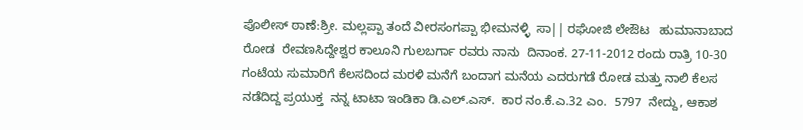ಪೊಲೀಸ್ ಠಾಣೆ:ಶ್ರೀ. ಮಲ್ಲಪ್ಪಾ ತಂದೆ ವೀರಸಂಗಪ್ಪಾ ಭೀಮನಳ್ಳಿ  ಸಾ|| ರಘೋಜಿ ಲೇಔಟ   ಹುಮಾನಾಬಾದ ರೋಡ  ರೇವಣಸಿದ್ದೇಶ್ವರ ಕಾಲೂನಿ ಗುಲಬರ್ಗಾ ರವರು ನಾನು  ದಿನಾಂಕ. 27-11-2012 ರಂದು ರಾತ್ರಿ 10-30 ಗಂಟೆಯ ಸುಮಾರಿಗೆ ಕೆಲಸದಿಂದ ಮರಳಿ ಮನೆಗೆ ಬಂದಾಗ ಮನೆಯ ಎದರುಗಡೆ ರೋಡ ಮತ್ತು ನಾಲಿ ಕೆಲಸ ನಡೆದಿದ್ದ ಪ್ರಯುಕ್ತ  ನನ್ನ ಟಾಟಾ ಇಂಡಿಕಾ ಡಿ.ಎಲ್.ಎಸ್.  ಕಾರ ನಂ.ಕೆ.ಎ.32 ಎಂ.  5797  ನೇದ್ದು, ಆಕಾಶ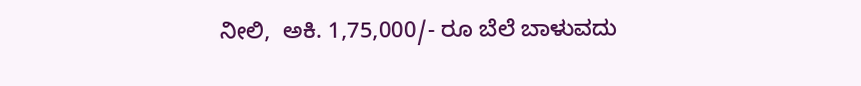ನೀಲಿ,  ಅಕಿ. 1,75,000/- ರೂ ಬೆಲೆ ಬಾಳುವದು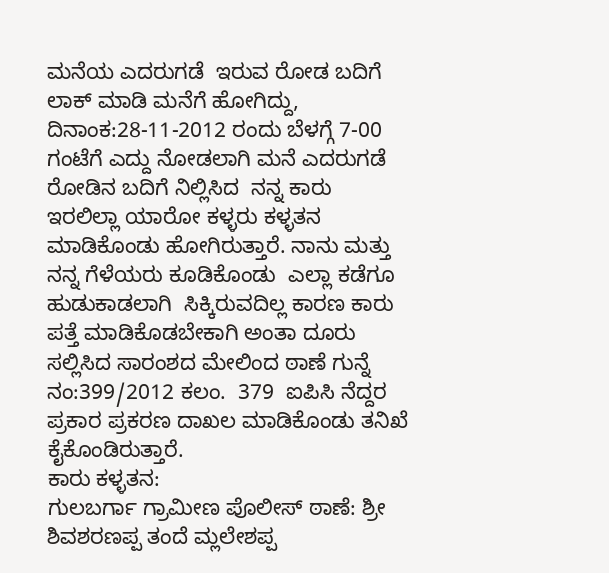ಮನೆಯ ಎದರುಗಡೆ  ಇರುವ ರೋಡ ಬದಿಗೆ ಲಾಕ್ ಮಾಡಿ ಮನೆಗೆ ಹೋಗಿದ್ದು, ದಿನಾಂಕ:28-11-2012 ರಂದು ಬೆಳಗ್ಗೆ 7-00 ಗಂಟೆಗೆ ಎದ್ದು ನೋಡಲಾಗಿ ಮನೆ ಎದರುಗಡೆ ರೋಡಿನ ಬದಿಗೆ ನಿಲ್ಲಿಸಿದ  ನನ್ನ ಕಾರು ಇರಲಿಲ್ಲಾ ಯಾರೋ ಕಳ್ಳರು ಕಳ್ಳತನ ಮಾಡಿಕೊಂಡು ಹೋಗಿರುತ್ತಾರೆ. ನಾನು ಮತ್ತು ನನ್ನ ಗೆಳೆಯರು ಕೂಡಿಕೊಂಡು  ಎಲ್ಲಾ ಕಡೆಗೂ ಹುಡುಕಾಡಲಾಗಿ  ಸಿಕ್ಕಿರುವದಿಲ್ಲ ಕಾರಣ ಕಾರು ಪತ್ತೆ ಮಾಡಿಕೊಡಬೇಕಾಗಿ ಅಂತಾ ದೂರು ಸಲ್ಲಿಸಿದ ಸಾರಂಶದ ಮೇಲಿಂದ ಠಾಣೆ ಗುನ್ನೆ ನಂ:399/2012 ಕಲಂ.  379  ಐಪಿಸಿ ನೆದ್ದರ ಪ್ರಕಾರ ಪ್ರಕರಣ ದಾಖಲ ಮಾಡಿಕೊಂಡು ತನಿಖೆ ಕೈಕೊಂಡಿರುತ್ತಾರೆ.
ಕಾರು ಕಳ್ಳತನ:
ಗುಲಬರ್ಗಾ ಗ್ರಾಮೀಣ ಪೊಲೀಸ್ ಠಾಣೆ: ಶ್ರೀ ಶಿವಶರಣಪ್ಪ ತಂದೆ ಮ್ಲಲೇಶಪ್ಪ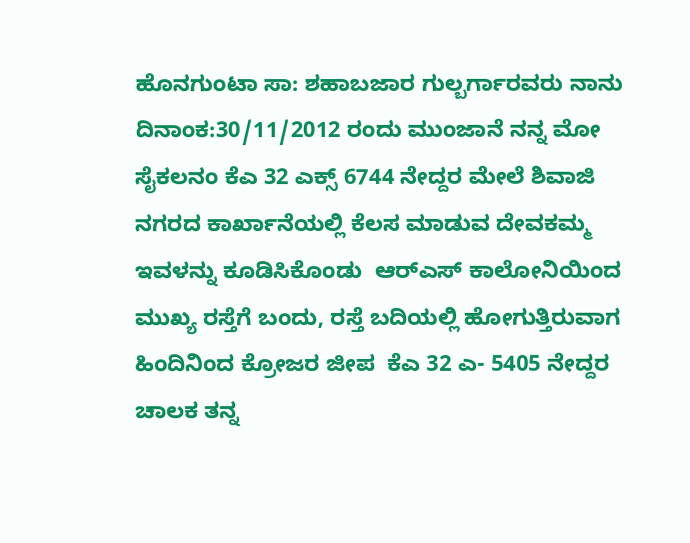ಹೊನಗುಂಟಾ ಸಾ: ಶಹಾಬಜಾರ ಗುಲ್ಬರ್ಗಾರವರು ನಾನು ದಿನಾಂಕ:30/11/2012 ರಂದು ಮುಂಜಾನೆ ನನ್ನ ಮೋ ಸೈಕಲನಂ ಕೆಎ 32 ಎಕ್ಸ್‌‌ 6744 ನೇದ್ದರ ಮೇಲೆ ಶಿವಾಜಿ ನಗರದ ಕಾರ್ಖಾನೆಯಲ್ಲಿ ಕೆಲಸ ಮಾಡುವ ದೇವಕಮ್ಮ ಇವಳನ್ನು ಕೂಡಿಸಿಕೊಂಡು  ಆರ್‌ಎಸ್ ಕಾಲೋನಿಯಿಂದ ಮುಖ್ಯ ರಸ್ತೆಗೆ ಬಂದು, ರಸ್ತೆ ಬದಿಯಲ್ಲಿ ಹೋಗುತ್ತಿರುವಾಗ ಹಿಂದಿನಿಂದ ಕ್ರೋಜರ ಜೀಪ  ಕೆಎ 32 ಎ- 5405 ನೇದ್ದರ ಚಾಲಕ ತನ್ನ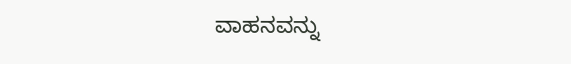ವಾಹನವನ್ನು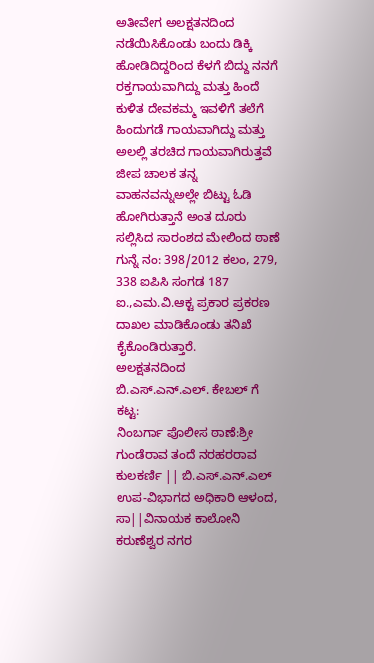ಅತೀವೇಗ ಅಲಕ್ಷತನದಿಂದ ನಡೆಯಿಸಿಕೊಂಡು ಬಂದು ಡಿಕ್ಕಿ ಹೋಡಿದಿದ್ದರಿಂದ ಕೆಳಗೆ ಬಿದ್ದು ನನಗೆ ರಕ್ತಗಾಯವಾಗಿದ್ದು ಮತ್ತು ಹಿಂದೆ ಕುಳಿತ ದೇವಕಮ್ಮ ಇವಳಿಗೆ ತಲೆಗೆ ಹಿಂದುಗಡೆ ಗಾಯವಾಗಿದ್ದು ಮತ್ತು ಅಲಲ್ಲಿ ತರಚಿದ ಗಾಯವಾಗಿರುತ್ತವೆ ಜೀಪ ಚಾಲಕ ತನ್ನ ವಾಹನವನ್ನುಅಲ್ಲೇ ಬಿಟ್ಟು ಓಡಿ ಹೋಗಿರುತ್ತಾನೆ ಅಂತ ದೂರು ಸಲ್ಲಿಸಿದ ಸಾರಂಶದ ಮೇಲಿಂದ ಠಾಣೆ ಗುನ್ನೆ ನಂ: 398/2012 ಕಲಂ, 279, 338 ಐಪಿಸಿ ಸಂಗಡ 187 ಐ.,ಎಮ.ವಿ.ಆಕ್ಟ ಪ್ರಕಾರ ಪ್ರಕರಣ ದಾಖಲ ಮಾಡಿಕೊಂಡು ತನಿಖೆ ಕೈಕೊಂಡಿರುತ್ತಾರೆ.
ಅಲಕ್ಷತನದಿಂದ ಬಿ.ಎಸ್.ಎನ್.ಎಲ್. ಕೇಬಲ್ ಗೆ ಕಟ್ಟ:
ನಿಂಬರ್ಗಾ ಪೊಲೀಸ ಠಾಣೆ:ಶ್ರೀ ಗುಂಡೆರಾವ ತಂದೆ ನರಹರರಾವ ಕುಲಕರ್ಣಿ || ಬಿ.ಎಸ್.ಎನ್.ಎಲ್ ಉಪ-ವಿಭಾಗದ ಅಧಿಕಾರಿ ಆಳಂದ, ಸಾ||ವಿನಾಯಕ ಕಾಲೋನಿ ಕರುಣೆಶ್ವರ ನಗರ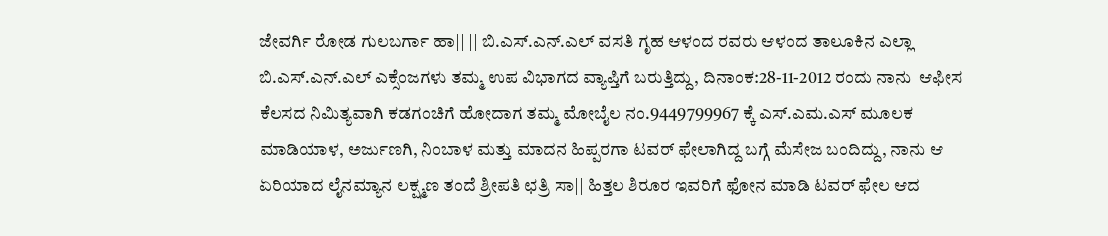ಜೇವರ್ಗಿ ರೋಡ ಗುಲಬರ್ಗಾ ಹಾ|| || ಬಿ.ಎಸ್.ಎನ್.ಎಲ್ ವಸತಿ ಗೃಹ ಆಳಂದ ರವರು ಆಳಂದ ತಾಲೂಕಿನ ಎಲ್ಲಾ ಬಿ.ಎಸ್.ಎನ್.ಎಲ್ ಎಕ್ಸೆಂಜಗಳು ತಮ್ಮ ಉಪ ವಿಭಾಗದ ವ್ಯಾಪ್ತಿಗೆ ಬರುತ್ತಿದ್ದು, ದಿನಾಂಕ:28-11-2012 ರಂದು ನಾನು  ಆಫೀಸ ಕೆಲಸದ ನಿಮಿತ್ಯವಾಗಿ ಕಡಗಂಚಿಗೆ ಹೋದಾಗ ತಮ್ಮ ಮೋಬೈಲ ನಂ.9449799967 ಕ್ಕೆ ಎಸ್.ಎಮ.ಎಸ್ ಮೂಲಕ ಮಾಡಿಯಾಳ, ಅರ್ಜುಣಗಿ, ನಿಂಬಾಳ ಮತ್ತು ಮಾದನ ಹಿಪ್ಪರಗಾ ಟವರ್ ಫೇಲಾಗಿದ್ದ ಬಗ್ಗೆ ಮೆಸೇಜ ಬಂದಿದ್ದು, ನಾನು ಆ ಏರಿಯಾದ ಲೈನಮ್ಯಾನ ಲಕ್ಷ್ಮಣ ತಂದೆ ಶ್ರೀಪತಿ ಛತ್ರಿ ಸಾ|| ಹಿತ್ತಲ ಶಿರೂರ ಇವರಿಗೆ ಫೋನ ಮಾಡಿ ಟವರ್ ಫೇಲ ಆದ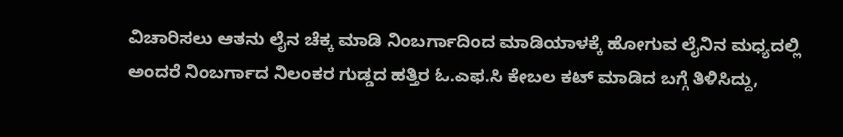ವಿಚಾರಿಸಲು ಆತನು ಲೈನ ಚೆಕ್ಕ ಮಾಡಿ ನಿಂಬರ್ಗಾದಿಂದ ಮಾಡಿಯಾಳಕ್ಕೆ ಹೋಗುವ ಲೈನಿನ ಮಧ್ಯದಲ್ಲಿ ಅಂದರೆ ನಿಂಬರ್ಗಾದ ನಿಲಂಕರ ಗುಡ್ಡದ ಹತ್ತಿರ ಓ.ಎಫ.ಸಿ ಕೇಬಲ ಕಟ್ ಮಾಡಿದ ಬಗ್ಗೆ ತಿಳಿಸಿದ್ದು,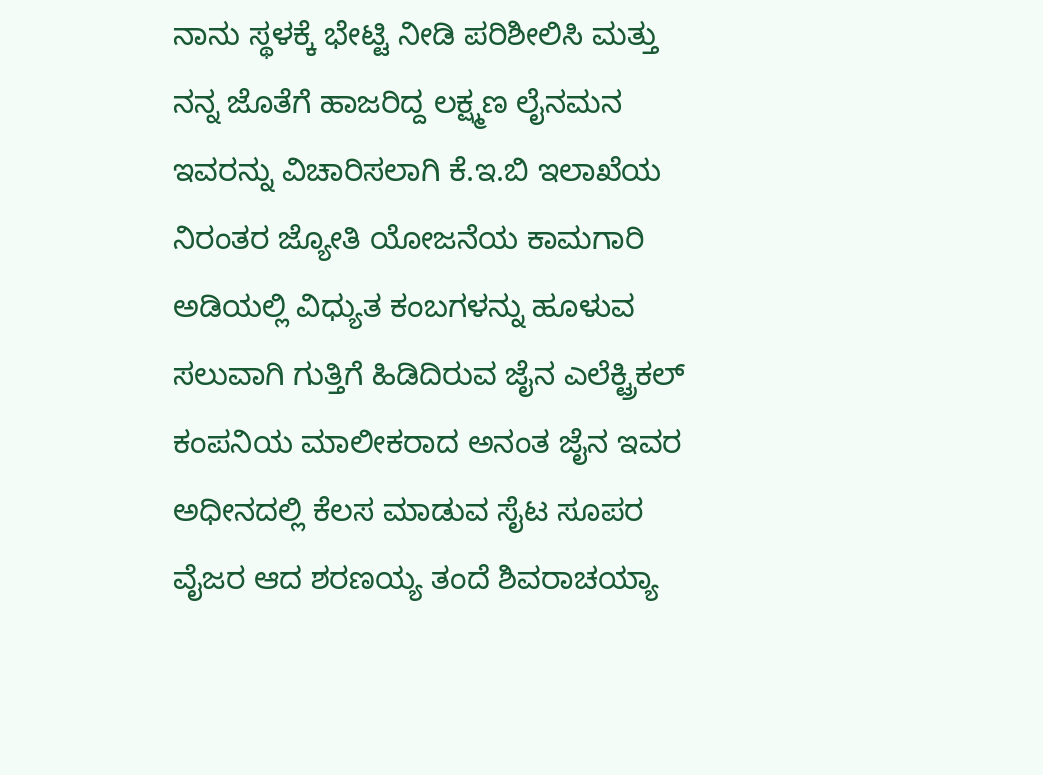ನಾನು ಸ್ಥಳಕ್ಕೆ ಭೇಟ್ಟಿ ನೀಡಿ ಪರಿಶೀಲಿಸಿ ಮತ್ತು ನನ್ನ ಜೊತೆಗೆ ಹಾಜರಿದ್ದ ಲಕ್ಷ್ಮಣ ಲೈನಮನ ಇವರನ್ನು ವಿಚಾರಿಸಲಾಗಿ ಕೆ.ಇ.ಬಿ ಇಲಾಖೆಯ ನಿರಂತರ ಜ್ಯೋತಿ ಯೋಜನೆಯ ಕಾಮಗಾರಿ ಅಡಿಯಲ್ಲಿ ವಿಧ್ಯುತ ಕಂಬಗಳನ್ನು ಹೂಳುವ ಸಲುವಾಗಿ ಗುತ್ತಿಗೆ ಹಿಡಿದಿರುವ ಜೈನ ಎಲೆಕ್ಟ್ರಿಕಲ್ ಕಂಪನಿಯ ಮಾಲೀಕರಾದ ಅನಂತ ಜೈನ ಇವರ ಅಧೀನದಲ್ಲಿ ಕೆಲಸ ಮಾಡುವ ಸೈಟ ಸೂಪರ ವೈಜರ ಆದ ಶರಣಯ್ಯ ತಂದೆ ಶಿವರಾಚಯ್ಯಾ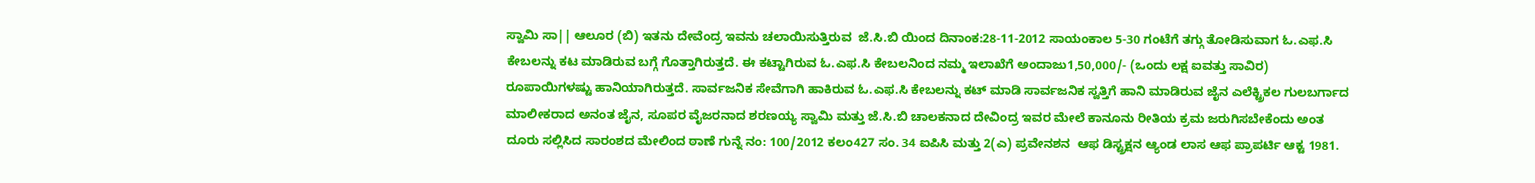ಸ್ವಾಮಿ ಸಾ|| ಆಲೂರ (ಬಿ) ಇತನು ದೇವೆಂದ್ರ ಇವನು ಚಲಾಯಿಸುತ್ತಿರುವ  ಜೆ.ಸಿ.ಬಿ ಯಿಂದ ದಿನಾಂಕ:28-11-2012 ಸಾಯಂಕಾಲ 5-30 ಗಂಟೆಗೆ ತಗ್ಗು ತೋಡಿಸುವಾಗ ಓ.ಎಫ.ಸಿ ಕೇಬಲನ್ನು ಕಟ ಮಾಡಿರುವ ಬಗ್ಗೆ ಗೊತ್ತಾಗಿರುತ್ತದೆ. ಈ ಕಟ್ಟಾಗಿರುವ ಓ.ಎಫ.ಸಿ ಕೇಬಲನಿಂದ ನಮ್ಮ ಇಲಾಖೆಗೆ ಅಂದಾಜು1,50,000/- (ಒಂದು ಲಕ್ಷ ಐವತ್ತು ಸಾವಿರ) ರೂಪಾಯಿಗಳಷ್ಟು ಹಾನಿಯಾಗಿರುತ್ತದೆ. ಸಾರ್ವಜನಿಕ ಸೇವೆಗಾಗಿ ಹಾಕಿರುವ ಓ.ಎಫ.ಸಿ ಕೇಬಲನ್ನು ಕಟ್ ಮಾಡಿ ಸಾರ್ವಜನಿಕ ಸ್ವತ್ತಿಗೆ ಹಾನಿ ಮಾಡಿರುವ ಜೈನ ಎಲೆಕ್ಟ್ರಿಕಲ ಗುಲಬರ್ಗಾದ ಮಾಲೀಕರಾದ ಅನಂತ ಜೈನ, ಸೂಪರ ವೈಜರನಾದ ಶರಣಯ್ಯ ಸ್ವಾಮಿ ಮತ್ತು ಜೆ.ಸಿ.ಬಿ ಚಾಲಕನಾದ ದೇವಿಂದ್ರ ಇವರ ಮೇಲೆ ಕಾನೂನು ರೀತಿಯ ಕ್ರಮ ಜರುಗಿಸಬೇಕೆಂದು ಅಂತ ದೂರು ಸಲ್ಲಿಸಿದ ಸಾರಂಶದ ಮೇಲಿಂದ ಠಾಣೆ ಗುನ್ನೆ ನಂ: 100/2012 ಕಲಂ427 ಸಂ. 34 ಐಪಿಸಿ ಮತ್ತು 2(ಎ) ಪ್ರವೇನಶನ  ಆಫ ಡಿಸ್ಟ್ರಕ್ಷನ ಆ್ಯಂಡ ಲಾಸ ಆಫ ಪ್ರಾಪರ್ಟಿ ಆಕ್ಟ 1981.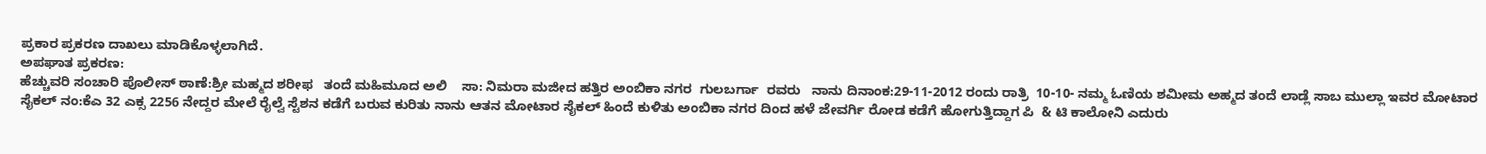ಪ್ರಕಾರ ಪ್ರಕರಣ ದಾಖಲು ಮಾಡಿಕೊಳ್ಳಲಾಗಿದೆ.
ಅಪಘಾತ ಪ್ರಕರಣ:
ಹೆಚ್ಚುವರಿ ಸಂಚಾರಿ ಪೊಲೀಸ್ ಠಾಣೆ:ಶ್ರೀ ಮಹ್ಮದ ಶರೀಫ   ತಂದೆ ಮಹಿಮೂದ ಅಲಿ    ಸಾ: ನಿಮರಾ ಮಜೀದ ಹತ್ತಿರ ಅಂಬಿಕಾ ನಗರ  ಗುಲಬರ್ಗಾ  ರವರು   ನಾನು ದಿನಾಂಕ:29-11-2012 ರಂದು ರಾತ್ರಿ  10-10- ನಮ್ಮ ಓಣಿಯ ಶಮೀಮ ಅಹ್ಮದ ತಂದೆ ಲಾಡ್ಲೆ ಸಾಬ ಮುಲ್ಲಾ ಇವರ ಮೋಟಾರ ಸೈಕಲ್ ನಂ:ಕೆಎ 32 ಎಕ್ಸ 2256 ನೇದ್ದರ ಮೇಲೆ ರೈಲ್ವೆ ಸ್ಟೆಶನ ಕಡೆಗೆ ಬರುವ ಕುರಿತು ನಾನು ಆತನ ಮೋಟಾರ ಸೈಕಲ್ ಹಿಂದೆ ಕುಳಿತು ಅಂಬಿಕಾ ನಗರ ದಿಂದ ಹಳೆ ಜೇವರ್ಗಿ ರೋಡ ಕಡೆಗೆ ಹೋಗುತ್ತಿದ್ದಾಗ ಪಿ  & ಟಿ ಕಾಲೋನಿ ಎದುರು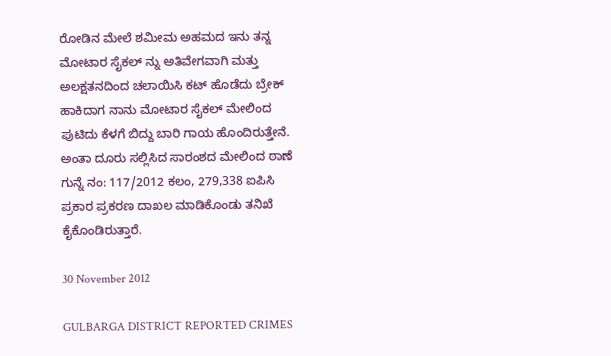ರೋಡಿನ ಮೇಲೆ ಶಮೀಮ ಅಹಮದ ಇನು ತನ್ನ ಮೋಟಾರ ಸೈಕಲ್ ನ್ನು ಅತಿವೇಗವಾಗಿ ಮತ್ತು ಅಲಕ್ಷತನದಿಂದ ಚಲಾಯಿಸಿ ಕಟ್ ಹೊಡೆದು ಬ್ರೇಕ್ ಹಾಕಿದಾಗ ನಾನು ಮೋಟಾರ ಸೈಕಲ್ ಮೇಲಿಂದ ಪುಟಿದು ಕೆಳಗೆ ಬಿದ್ದು ಬಾರಿ ಗಾಯ ಹೊಂದಿರುತ್ತೇನೆ. ಅಂತಾ ದೂರು ಸಲ್ಲಿಸಿದ ಸಾರಂಶದ ಮೇಲಿಂದ ಠಾಣೆ ಗುನ್ನೆ ನಂ: 117/2012 ಕಲಂ, 279,338 ಐಪಿಸಿ ಪ್ರಕಾರ ಪ್ರಕರಣ ದಾಖಲ ಮಾಡಿಕೊಂಡು ತನಿಖೆ ಕೈಕೊಂಡಿರುತ್ತಾರೆ.

30 November 2012

GULBARGA DISTRICT REPORTED CRIMES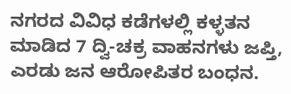ನಗರದ ವಿವಿಧ ಕಡೆಗಳಲ್ಲಿ ಕಳ್ಳತನ ಮಾಡಿದ 7 ದ್ವಿ-ಚಕ್ರ ವಾಹನಗಳು ಜಪ್ತಿ, ಎರಡು ಜನ ಆರೋಪಿತರ ಬಂಧನ.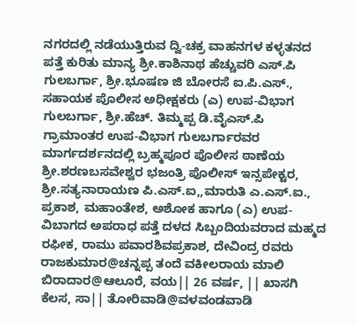ನಗರದಲ್ಲಿ ನಡೆಯುತ್ತಿರುವ ದ್ವಿ-ಚಕ್ರ ವಾಹನಗಳ ಕಳ್ಳತನದ ಪತ್ತೆ ಕುರಿತು ಮಾನ್ಯ ಶ್ರೀ.ಕಾಶಿನಾಥ ಹೆಚ್ಚುವರಿ ಎಸ್.ಪಿ ಗುಲಬರ್ಗಾ, ಶ್ರೀ.ಭೂಷಣ ಜಿ ಬೋರಸೆ ಐ.ಪಿ.ಎಸ್., ಸಹಾಯಕ ಪೊಲೀಸ ಅಧೀಕ್ಷಕರು (ಎ) ಉಪ-ವಿಭಾಗ ಗುಲಬರ್ಗಾ, ಶ್ರೀ.ಹೆಚ್. ತಿಮ್ಮಪ್ಪ ಡಿ.ವೈಎಸ್.ಪಿ ಗ್ರಾಮಾಂತರ ಉಪ-ವಿಭಾಗ ಗುಲಬರ್ಗಾರವರ ಮಾರ್ಗದರ್ಶನದಲ್ಲಿ ಬ್ರಹ್ಮಪೂರ ಪೊಲೀಸ ಠಾಣೆಯ ಶ್ರೀ.ಶರಣಬಸವೇಶ್ವರ ಭಜಂತ್ರಿ ಪೊಲೀಸ್ ಇನ್ಸಪೇಕ್ಟರ, ಶ್ರೀ.ಸತ್ಯನಾರಾಯಣ ಪಿ.ಎಸ್.ಐ,,ಮಾರುತಿ ಎ.ಎಸ್.ಐ., ಪ್ರಕಾಶ, ಮಹಾಂತೇಶ, ಅಶೋಕ ಹಾಗೂ (ಎ) ಉಪ-ವಿಬಾಗದ ಅಪರಾಧ ಪತ್ತೆ ದಳದ ಸಿಬ್ಬಂದಿಯವರಾದ ಮಹ್ಮದ ರಫೀಕ, ರಾಮು ಪವಾರಶಿವಪ್ರಕಾಶ, ದೇವಿಂದ್ರ ರವರು ರಾಜಕುಮಾರ@ಚನ್ನಪ್ಪ ತಂದೆ ವಕೀಲರಾಯ ಮಾಲಿ ಬಿರಾದಾರ@ಆಲೂರೆ, ವಯ|| 26 ವರ್ಷ, || ಖಾಸಗಿ ಕೆಲಸ, ಸಾ|| ತೋರಿವಾಡಿ@ವಳವಂಡವಾಡಿ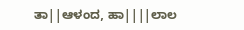ತಾ||ಆಳಂದ, ಹಾ||||ಲಾಲ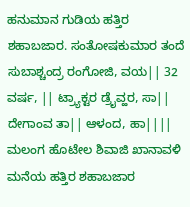ಹನುಮಾನ ಗುಡಿಯ ಹತ್ತಿರ ಶಹಾಬಜಾರ. ಸಂತೋಷಕುಮಾರ ತಂದೆ ಸುಬಾಶ್ಚಂದ್ರ ರಂಗೋಜಿ, ವಯ|| 32 ವರ್ಷ, || ಟ್ರ್ಯಾಕ್ಟರ ಡ್ರೈವ್ಹರ, ಸಾ|| ದೇಗಾಂವ ತಾ|| ಆಳಂದ, ಹಾ|||| ಮಲಂಗ ಹೊಟೇಲ ಶಿವಾಜಿ ಖಾನಾವಳಿ ಮನೆಯ ಹತ್ತಿರ ಶಹಾಬಜಾರ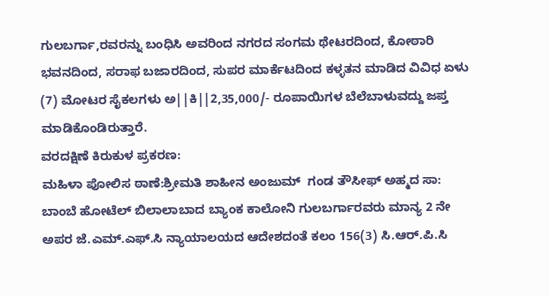ಗುಲಬರ್ಗಾ,ರವರನ್ನು ಬಂಧಿಸಿ ಅವರಿಂದ ನಗರದ ಸಂಗಮ ಥೇಟರದಿಂದ, ಕೋಠಾರಿ ಭವನದಿಂದ, ಸರಾಫ ಬಜಾರದಿಂದ, ಸುಪರ ಮಾರ್ಕೆಟದಿಂದ ಕಳ್ಳತನ ಮಾಡಿದ ವಿವಿಧ ಏಳು (7) ಮೋಟರ ಸೈಕಲಗಳು ಅ||ಕಿ||2,35,000/- ರೂಪಾಯಿಗಳ ಬೆಲೆಬಾಳುವದ್ದು ಜಪ್ತ ಮಾಡಿಕೊಂಡಿರುತ್ತಾರೆ.
ವರದಕ್ಷಿಣೆ ಕಿರುಕುಳ ಪ್ರಕರಣ:
ಮಹಿಳಾ ಪೋಲಿಸ ಠಾಣೆ:ಶ್ರೀಮತಿ ಶಾಹೀನ ಅಂಜುಮ್  ಗಂಡ ತೌಸೀಫ್ ಅಹ್ಮದ ಸಾ: ಬಾಂಬೆ ಹೋಟೆಲ್ ಬಿಲಾಲಾಬಾದ ಬ್ಯಾಂಕ ಕಾಲೋನಿ ಗುಲಬರ್ಗಾರವರು ಮಾನ್ಯ 2 ನೇ ಅಪರ ಜೆ.ಎಮ್.ಎಫ್.ಸಿ ನ್ಯಾಯಾಲಯದ ಆದೇಶದಂತೆ ಕಲಂ 156(3) ಸಿ.ಆರ್.ಪಿ.ಸಿ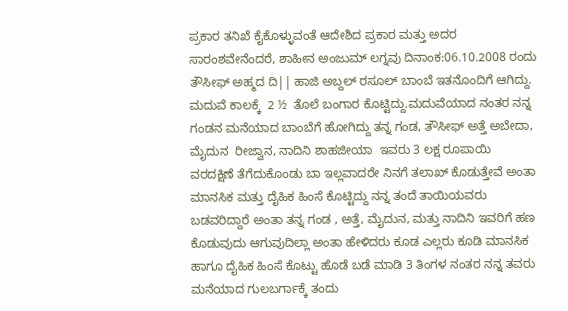ಪ್ರಕಾರ ತನಿಖೆ ಕೈಕೊಳ್ಳುವಂತೆ ಆದೇಶಿದ ಪ್ರಕಾರ ಮತ್ತು ಅದರ ಸಾರಂಶವೇನೆಂದರೆ, ಶಾಹೀನ ಅಂಜುಮ್ ಲಗ್ನವು ದಿನಾಂಕ:06.10.2008 ರಂದು ತೌಸೀಫ್ ಅಹ್ಮದ ದಿ|| ಹಾಜಿ ಅಬ್ದಲ್ ರಸೂಲ್ ಬಾಂಬೆ ಇತನೊಂದಿಗೆ ಆಗಿದ್ದು. ಮದುವೆ ಕಾಲಕ್ಕೆ  2 ½  ತೊಲೆ ಬಂಗಾರ ಕೊಟ್ಟಿದ್ದು.ಮದುವೆಯಾದ ನಂತರ ನನ್ನ ಗಂಡನ ಮನೆಯಾದ ಬಾಂಬೆಗೆ ಹೋಗಿದ್ದು ತನ್ನ ಗಂಡ, ತೌಸೀಫ್ ಅತ್ತೆ ಅಬೇದಾ, ಮೈದುನ  ರೀಜ್ವಾನ, ನಾದಿನಿ ಶಾಹಜೀಯಾ  ಇವರು 3 ಲಕ್ಷ ರೂಪಾಯಿ ವರದಕ್ಷಿಣೆ ತೆಗೆದುಕೊಂಡು ಬಾ ಇಲ್ಲವಾದರೇ ನಿನಗೆ ತಲಾಖ್ ಕೊಡುತ್ತೇವೆ ಅಂತಾ ಮಾನಸಿಕ ಮತ್ತು ದೈಹಿಕ ಹಿಂಸೆ ಕೊಟ್ಟಿದ್ದು ನನ್ನ ತಂದೆ ತಾಯಿಯವರು ಬಡವರಿದ್ದಾರೆ ಅಂತಾ ತನ್ನ ಗಂಡ , ಅತ್ತೆ, ಮೈದುನ, ಮತ್ತು ನಾದಿನಿ ಇವರಿಗೆ ಹಣ ಕೊಡುವುದು ಆಗುವುದಿಲ್ಲಾ ಅಂತಾ ಹೇಳಿದರು ಕೂಡ ಎಲ್ಲರು ಕೂಡಿ ಮಾನಸಿಕ ಹಾಗೂ ದೈಹಿಕ ಹಿಂಸೆ ಕೊಟ್ಟು ಹೊಡೆ ಬಡೆ ಮಾಡಿ 3 ತಿಂಗಳ ನಂತರ ನನ್ನ ತವರು ಮನೆಯಾದ ಗುಲಬರ್ಗಾಕ್ಕೆ ತಂದು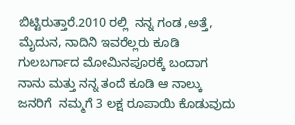ಬಿಟ್ಟಿರುತ್ತಾರೆ.2010 ರಲ್ಲಿ  ನನ್ನ ಗಂಡ ,ಅತ್ತೆ, ಮೈದುನ, ನಾದಿನಿ ಇವರೆಲ್ಲರು ಕೂಡಿ ಗುಲಬರ್ಗಾದ ಮೋಮಿನಪೂರಕ್ಕೆ ಬಂದಾಗ ನಾನು ಮತ್ತು ನನ್ನ ತಂದೆ ಕೂಡಿ ಆ ನಾಲ್ಕು ಜನರಿಗೆ  ನಮ್ಮಗೆ 3 ಲಕ್ಷ ರೂಪಾಯಿ ಕೊಡುವುದು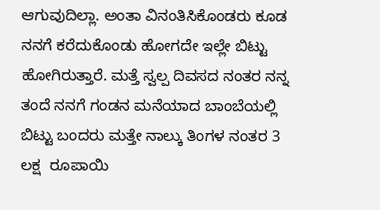ಆಗುವುದಿಲ್ಲಾ. ಅಂತಾ ವಿನಂತಿಸಿಕೊಂಡರು ಕೂಡ ನನಗೆ ಕರೆದುಕೊಂಡು ಹೋಗದೇ ಇಲ್ಲೇ ಬಿಟ್ಟು ಹೋಗಿರುತ್ತಾರೆ. ಮತ್ತೆ ಸ್ವಲ್ಪ ದಿವಸದ ನಂತರ ನನ್ನ ತಂದೆ ನನಗೆ ಗಂಡನ ಮನೆಯಾದ ಬಾಂಬೆಯಲ್ಲಿ ಬಿಟ್ಟು ಬಂದರು ಮತ್ತೇ ನಾಲ್ಕು ತಿಂಗಳ ನಂತರ 3 ಲಕ್ಷ  ರೂಪಾಯಿ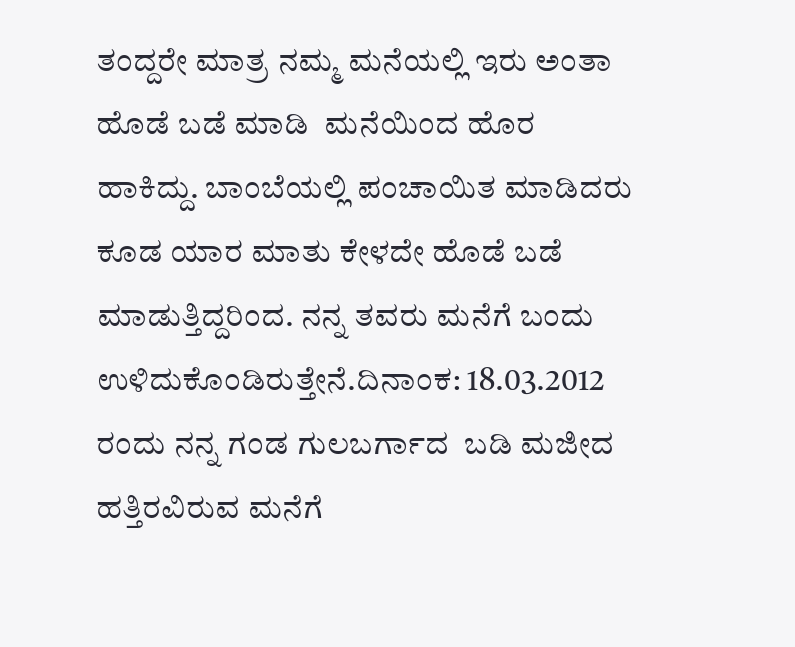ತಂದ್ದರೇ ಮಾತ್ರ ನಮ್ಮ ಮನೆಯಲ್ಲಿ ಇರು ಅಂತಾ  ಹೊಡೆ ಬಡೆ ಮಾಡಿ  ಮನೆಯಿಂದ ಹೊರ ಹಾಕಿದ್ದು. ಬಾಂಬೆಯಲ್ಲಿ ಪಂಚಾಯಿತ ಮಾಡಿದರು ಕೂಡ ಯಾರ ಮಾತು ಕೇಳದೇ ಹೊಡೆ ಬಡೆ ಮಾಡುತ್ತಿದ್ದರಿಂದ. ನನ್ನ ತವರು ಮನೆಗೆ ಬಂದು ಉಳಿದುಕೊಂಡಿರುತ್ತೇನೆ.ದಿನಾಂಕ: 18.03.2012 ರಂದು ನನ್ನ ಗಂಡ ಗುಲಬರ್ಗಾದ  ಬಡಿ ಮಜೀದ  ಹತ್ತಿರವಿರುವ ಮನೆಗೆ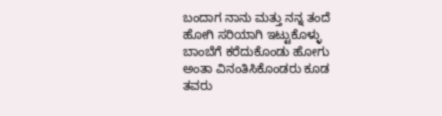ಬಂದಾಗ ನಾನು ಮತ್ತು ನನ್ನ ತಂದೆ ಹೋಗಿ ಸರಿಯಾಗಿ ಇಟ್ಟುಕೊಳ್ಳು ಬಾಂಬೆಗೆ ಕರೆದುಕೊಂಡು ಹೋಗು ಅಂತಾ ವಿನಂತಿಸಿಕೊಂಡರು ಕೂಡ ತವರು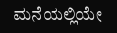ಮನೆಯಲ್ಲಿಯೇ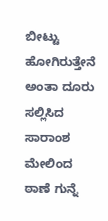ಬೀಟ್ಟು  ಹೋಗಿರುತ್ತೇನೆ ಅಂತಾ ದೂರು ಸಲ್ಲಿಸಿದ ಸಾರಾಂಶ ಮೇಲಿಂದ ಠಾಣೆ ಗುನ್ನೆ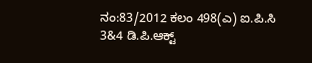ನಂ:83/2012 ಕಲಂ 498(ಎ) ಐ.ಪಿ.ಸಿ 3&4 ಡಿ.ಪಿ.ಆಕ್ಟ್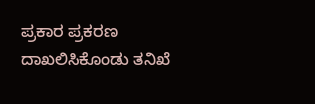ಪ್ರಕಾರ ಪ್ರಕರಣ ದಾಖಲಿಸಿಕೊಂಡು ತನಿಖೆ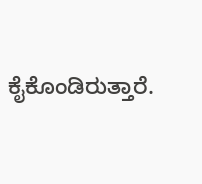ಕೈಕೊಂಡಿರುತ್ತಾರೆ.